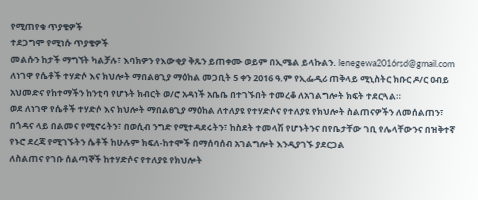የሚጠየቁ ጥያቄዎች
ተደጋግሞ የሚነሱ ጥያቄዎች
መልሱን ከታች ማግኘት ካልቻሉ፣ እባክዎን የእውቂያ ቅጹን ይጠቀሙ ወይም በኢሜል ይላኩልን. lenegewa2016rsd@gmail.com
ለነገዋ የሴቶች ተሃድሶ እና ክህሎት ማበልፀጊያ ማዕከል መጋቢት 5 ቀን 2016 ዓ.ም የኢፌዲሪ ጠቅላይ ሚኒስትር ክቡር ዶ/ር ዐብይ አህመድና የከተማችን ከንቲባ የሆኑት ክብርት ወ/ሮ አዳነች አቤቤ በተገኙበት ተመረቆ ለአገልግሎት ክፍት ተደርጓል።
ወደ ለነገዋ የሴቶች ተሃድሶ እና ክህሎት ማበልፀጊያ ማዕከል ለተለያዩ የተሃድሶና የተለያዩ የክህሎት ስልጠናዎችን ለመሰልጠን፣ በጎዳና ላይ በልመና የሚኖሩትን፣ በወሲብ ንግድ የሚተዳደሩትን፣ ከስደት ተመላሽ የሆኑትንና በየቤታቸው ገቢ የሌላቸውንና በዝቅተኛ የኑሮ ደረጃ የሚገኙትን ሴቶች ከሁሉም ክፍለ-ከተሞች በማሰባሰብ አገልግሎት እንዲያገኙ ያደርጋል
ለስልጠና የገቡ ሰልጣኞች ከተሃድሶና የተለያዩ የክህሎት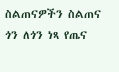ስልጠናዎችን ስልጠና ጎን ለጎን ነጻ የጤና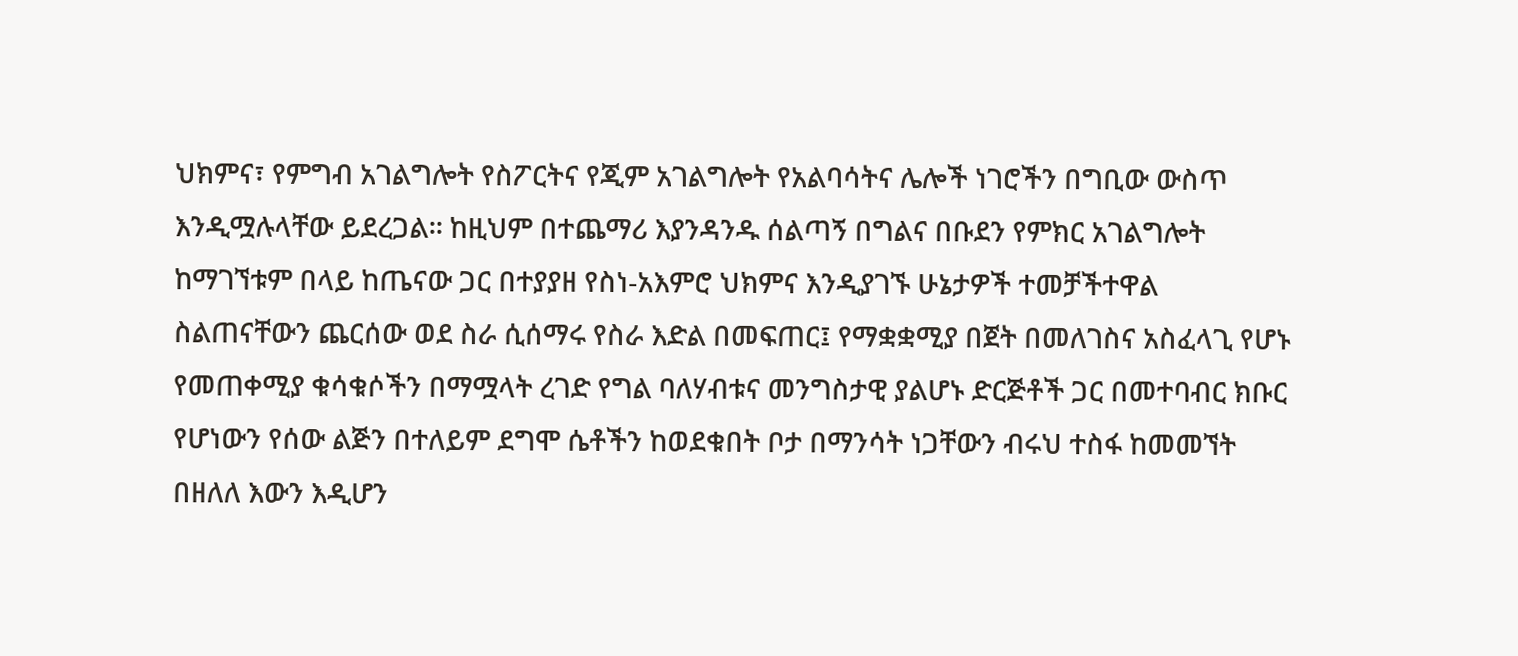ህክምና፣ የምግብ አገልግሎት የስፖርትና የጂም አገልግሎት የአልባሳትና ሌሎች ነገሮችን በግቢው ውስጥ እንዲሟሉላቸው ይደረጋል፡፡ ከዚህም በተጨማሪ እያንዳንዱ ሰልጣኝ በግልና በቡደን የምክር አገልግሎት ከማገኘቱም በላይ ከጤናው ጋር በተያያዘ የስነ-አእምሮ ህክምና እንዲያገኙ ሁኔታዎች ተመቻችተዋል
ስልጠናቸውን ጨርሰው ወደ ስራ ሲሰማሩ የስራ እድል በመፍጠር፤ የማቋቋሚያ በጀት በመለገስና አስፈላጊ የሆኑ የመጠቀሚያ ቁሳቁሶችን በማሟላት ረገድ የግል ባለሃብቱና መንግስታዊ ያልሆኑ ድርጅቶች ጋር በመተባብር ክቡር የሆነውን የሰው ልጅን በተለይም ደግሞ ሴቶችን ከወደቁበት ቦታ በማንሳት ነጋቸውን ብሩህ ተስፋ ከመመኘት በዘለለ እውን እዲሆን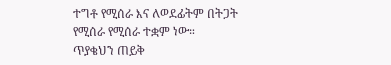ተግቶ የሚሰራ እና ለወደፊትም በትጋት የሚሰራ የሚሰራ ተቋም ነው።
ጥያቄህን ጠይቅ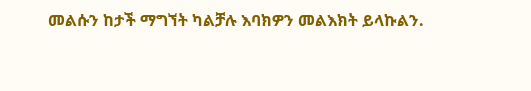መልሱን ከታች ማግኘት ካልቻሉ እባክዎን መልእክት ይላኩልን.